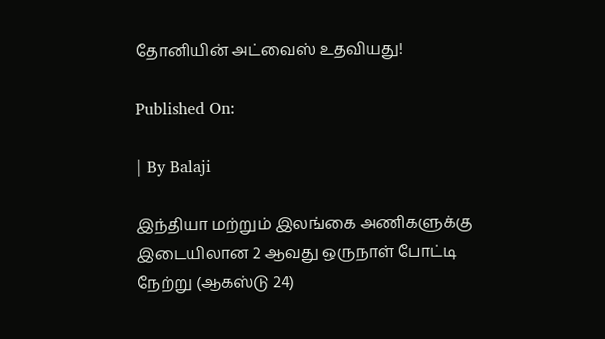தோனியின் அட்வைஸ் உதவியது!

Published On:

| By Balaji

இந்தியா மற்றும் இலங்கை அணிகளுக்கு இடையிலான 2 ஆவது ஒருநாள் போட்டி நேற்று (ஆகஸ்டு 24)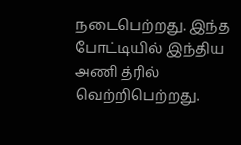நடைபெற்றது. இந்த போட்டியில் இந்திய அணி த்ரில் வெற்றிபெற்றது.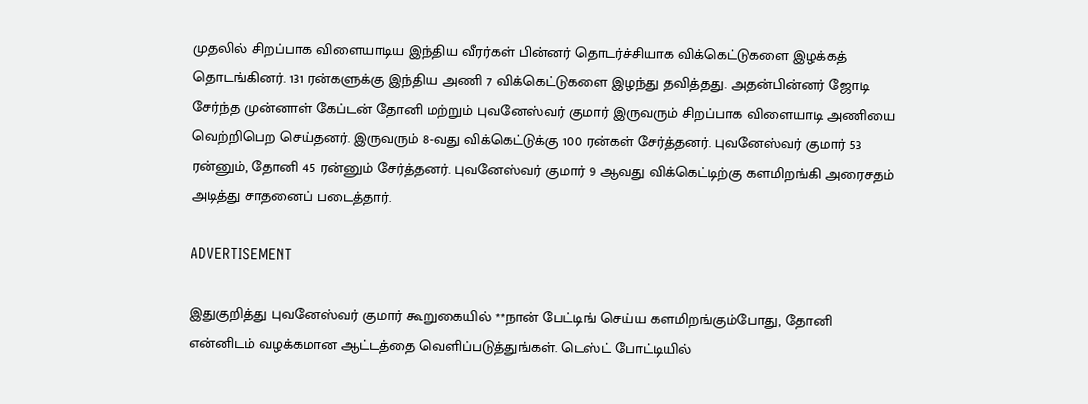முதலில் சிறப்பாக விளையாடிய இந்திய வீரர்கள் பின்னர் தொடர்ச்சியாக விக்கெட்டுகளை இழக்கத் தொடங்கினர். 131 ரன்களுக்கு இந்திய அணி 7 விக்கெட்டுகளை இழந்து தவித்தது. அதன்பின்னர் ஜோடி சேர்ந்த முன்னாள் கேப்டன் தோனி மற்றும் புவனேஸ்வர் குமார் இருவரும் சிறப்பாக விளையாடி அணியை வெற்றிபெற செய்தனர். இருவரும் 8-வது விக்கெட்டுக்கு 100 ரன்கள் சேர்த்தனர். புவனேஸ்வர் குமார் 53 ரன்னும், தோனி 45 ரன்னும் சேர்த்தனர். புவனேஸ்வர் குமார் 9 ஆவது விக்கெட்டிற்கு களமிறங்கி அரைசதம் அடித்து சாதனைப் படைத்தார்.

ADVERTISEMENT

இதுகுறித்து புவனேஸ்வர் குமார் கூறுகையில் **நான் பேட்டிங் செய்ய களமிறங்கும்போது, தோனி என்னிடம் வழக்கமான ஆட்டத்தை வெளிப்படுத்துங்கள். டெஸ்ட் போட்டியில்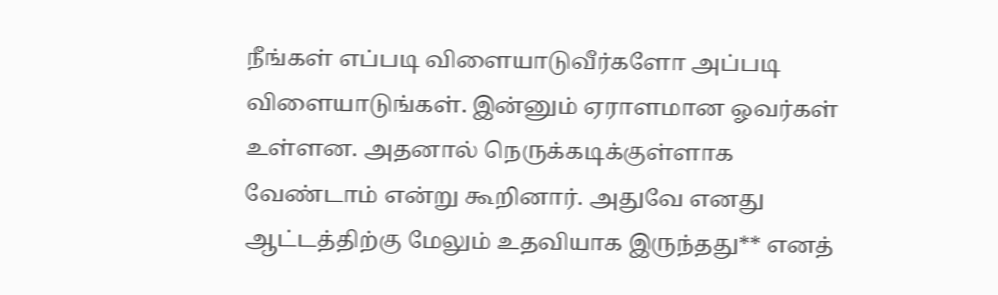நீங்கள் எப்படி விளையாடுவீர்களோ அப்படி விளையாடுங்கள். இன்னும் ஏராளமான ஓவர்கள் உள்ளன. அதனால் நெருக்கடிக்குள்ளாக வேண்டாம் என்று கூறினார். அதுவே எனது ஆட்டத்திற்கு மேலும் உதவியாக இருந்தது** எனத்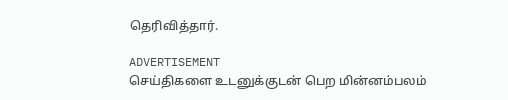தெரிவித்தார்.

ADVERTISEMENT
செய்திகளை உடனுக்குடன் பெற மின்னம்பலம்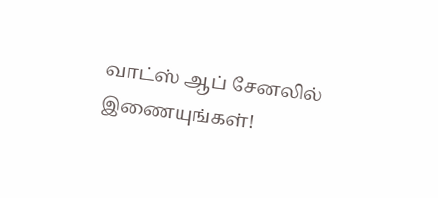வாட்ஸ் ஆப் சேனலில் இணையுங்கள்!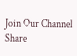Join Our Channel
Share